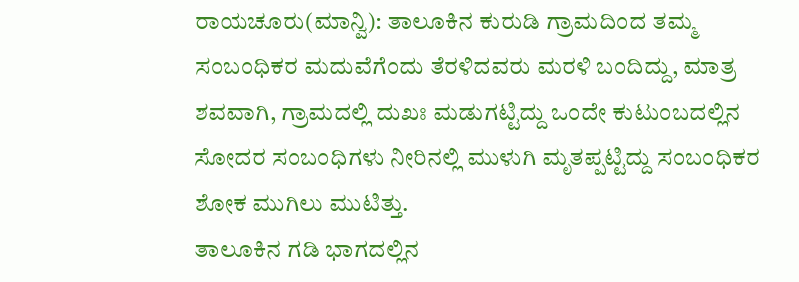ರಾಯಚೂರು(ಮಾನ್ವಿ): ತಾಲೂಕಿನ ಕುರುಡಿ ಗ್ರಾಮದಿಂದ ತಮ್ಮ ಸಂಬಂಧಿಕರ ಮದುವೆಗೆಂದು ತೆರಳಿದವರು ಮರಳಿ ಬಂದಿದ್ದು, ಮಾತ್ರ ಶವವಾಗಿ, ಗ್ರಾಮದಲ್ಲಿ ದುಖಃ ಮಡುಗಟ್ಟಿದ್ದು ಒಂದೇ ಕುಟುಂಬದಲ್ಲಿನ ಸೋದರ ಸಂಬಂಧಿಗಳು ನೀರಿನಲ್ಲಿ ಮುಳುಗಿ ಮೃತಪ್ಪಟ್ಟಿದ್ದು ಸಂಬಂಧಿಕರ ಶೋಕ ಮುಗಿಲು ಮುಟಿತ್ತು.
ತಾಲೂಕಿನ ಗಡಿ ಭಾಗದಲ್ಲಿನ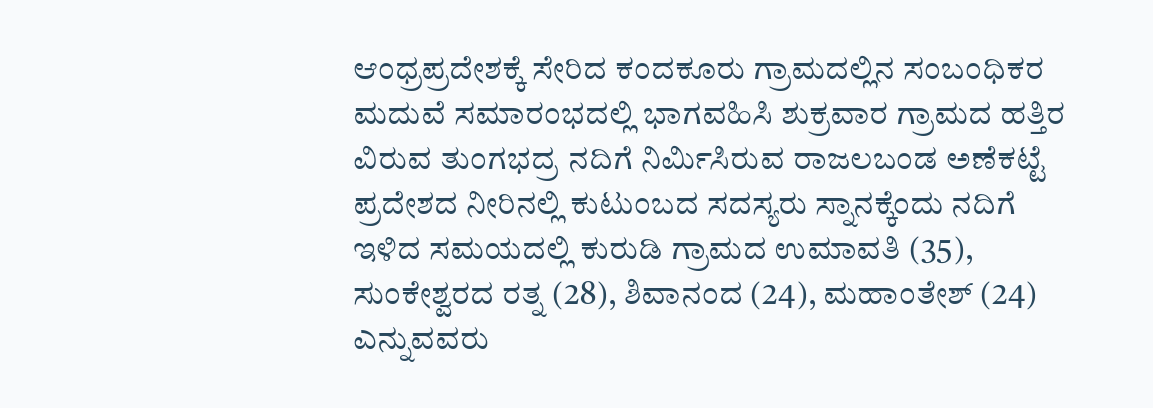ಆಂಧ್ರಪ್ರದೇಶಕ್ಕೆ ಸೇರಿದ ಕಂದಕೂರು ಗ್ರಾಮದಲ್ಲಿನ ಸಂಬಂಧಿಕರ ಮದುವೆ ಸಮಾರಂಭದಲ್ಲಿ ಭಾಗವಹಿಸಿ ಶುಕ್ರವಾರ ಗ್ರಾಮದ ಹತ್ತಿರ ವಿರುವ ತುಂಗಭದ್ರ ನದಿಗೆ ನಿರ್ಮಿಸಿರುವ ರಾಜಲಬಂಡ ಅಣೆಕಟ್ಟೆ ಪ್ರದೇಶದ ನೀರಿನಲ್ಲಿ ಕುಟುಂಬದ ಸದಸ್ಯರು ಸ್ನಾನಕ್ಕೆಂದು ನದಿಗೆ ಇಳಿದ ಸಮಯದಲ್ಲಿ ಕುರುಡಿ ಗ್ರಾಮದ ಉಮಾವತಿ (35), ಸುಂಕೇಶ್ವರದ ರತ್ನ (28), ಶಿವಾನಂದ (24), ಮಹಾಂತೇಶ್ (24) ಎನ್ನುವವರು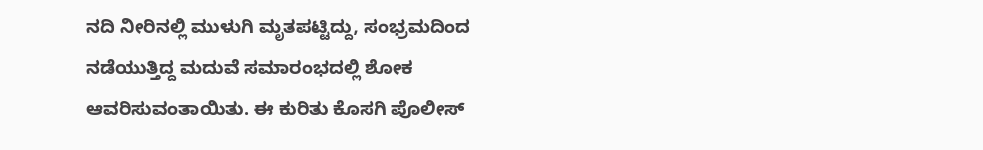ನದಿ ನೀರಿನಲ್ಲಿ ಮುಳುಗಿ ಮೃತಪಟ್ಟಿದ್ದು, ಸಂಭ್ರಮದಿಂದ ನಡೆಯುತ್ತಿದ್ದ ಮದುವೆ ಸಮಾರಂಭದಲ್ಲಿ ಶೋಕ ಆವರಿಸುವಂತಾಯಿತು. ಈ ಕುರಿತು ಕೊಸಗಿ ಪೊಲೀಸ್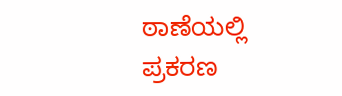ಠಾಣೆಯಲ್ಲಿ ಪ್ರಕರಣ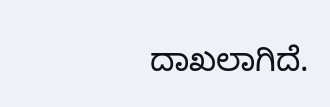ದಾಖಲಾಗಿದೆ.